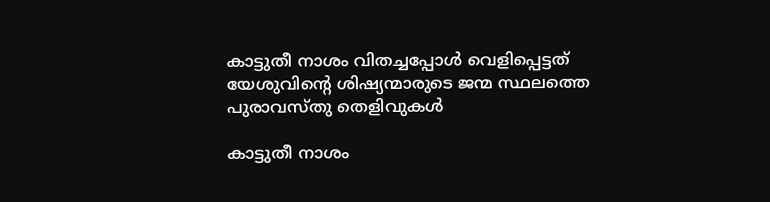കാട്ടുതീ നാശം വിതച്ചപ്പോള്‍ വെളിപ്പെട്ടത് യേശുവിന്റെ ശിഷ്യന്മാരുടെ ജന്മ സ്ഥലത്തെ പുരാവസ്തു തെളിവുകള്‍

കാട്ടുതീ നാശം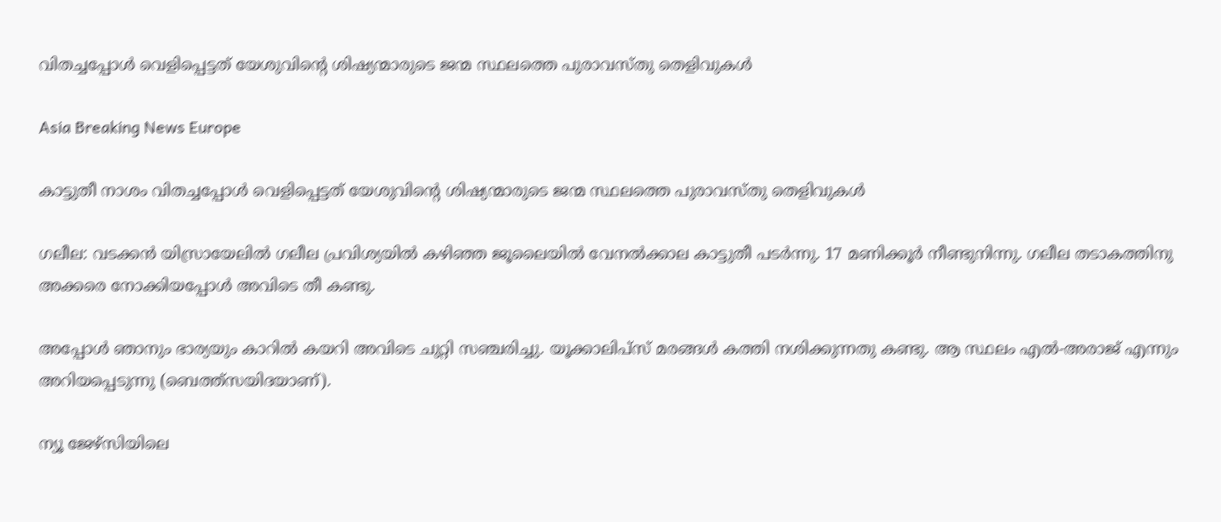വിതച്ചപ്പോള്‍ വെളിപ്പെട്ടത് യേശുവിന്റെ ശിഷ്യന്മാരുടെ ജന്മ സ്ഥലത്തെ പുരാവസ്തു തെളിവുകള്‍

Asia Breaking News Europe

കാട്ടുതീ നാശം വിതച്ചപ്പോള്‍ വെളിപ്പെട്ടത് യേശുവിന്റെ ശിഷ്യന്മാരുടെ ജന്മ സ്ഥലത്തെ പുരാവസ്തു തെളിവുകള്‍

ഗലീല: വടക്കന്‍ യിസ്രായേലില്‍ ഗലീല പ്രവിശ്യയില്‍ കഴിഞ്ഞ ജൂലൈയില്‍ വേനല്‍ക്കാല കാട്ടുതീ പടര്‍ന്നു. 17 മണിക്കൂര്‍ നീണ്ടുനിന്നു. ഗലീല തടാകത്തിനു അക്കരെ നോക്കിയപ്പോള്‍ അവിടെ തീ കണ്ടു.

അപ്പോള്‍ ഞാനും ഭാര്യയും കാറില്‍ കയറി അവിടെ ചുറ്റി സഞ്ചരിച്ചു. യൂക്കാലിപ്സ് മരങ്ങള്‍ കത്തി നശിക്കുന്നതു കണ്ടു. ആ സ്ഥലം എല്‍-അരാജ് എന്നും അറിയപ്പെടുന്നു (ബെത്ത്സയിദയാണ്).

ന്യൂ ജേഴ്സിയിലെ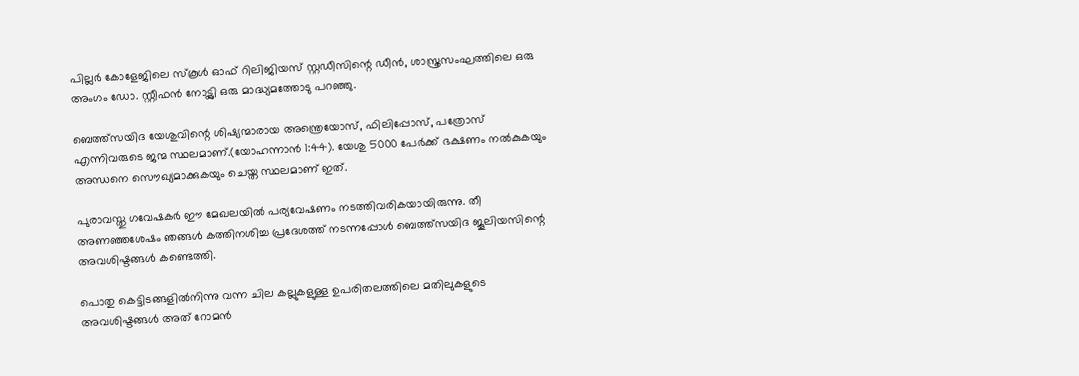പില്ലര്‍ കോളേജിലെ സ്കൂള്‍ ഓഫ് റിലിജിയസ് സ്റ്റഡീസിന്റെ ഡീന്‍, ശാസ്ത്രസംഘത്തിലെ ഒരു അംഗം ഡോ. സ്റ്റീഫന്‍ നോട്ട്ലി ഒരു മാദ്ധ്യമത്തോടു പറഞ്ഞു.

ബെത്ത്സയിദ യേശുവിന്റെ ശിഷ്യന്മാരായ അന്ത്രെയോസ്, ഫിലിപ്പോസ്, പത്രോസ് എന്നിവരുടെ ജന്മ സ്ഥലമാണ്.(യോഹന്നാന്‍ 1:44). യേശു 5000 പേര്‍ക്ക് ഭക്ഷണം നല്‍കുകയും അന്ധനെ സൌഖ്യമാക്കുകയും ചെയ്ത സ്ഥലമാണ് ഇത്.

പുരാവസ്തു ഗവേഷകര്‍ ഈ മേഖലയില്‍ പര്യവേഷണം നടത്തിവരികയായിരുന്നു. തീ അണഞ്ഞശേഷം ഞങ്ങള്‍ കത്തിനശിച്ച പ്രദേശത്ത് നടന്നപ്പോള്‍ ബെത്ത്സയിദ ജൂലിയസിന്റെ അവശിഷ്ടങ്ങള്‍ കണ്ടെത്തി.

പൊതു കെട്ടിടങ്ങളില്‍നിന്നു വന്ന ചില കല്ലുകളുള്ള ഉപരിതലത്തിലെ മതിലുകളുടെ അവശിഷ്ടങ്ങള്‍ അത് റോമന്‍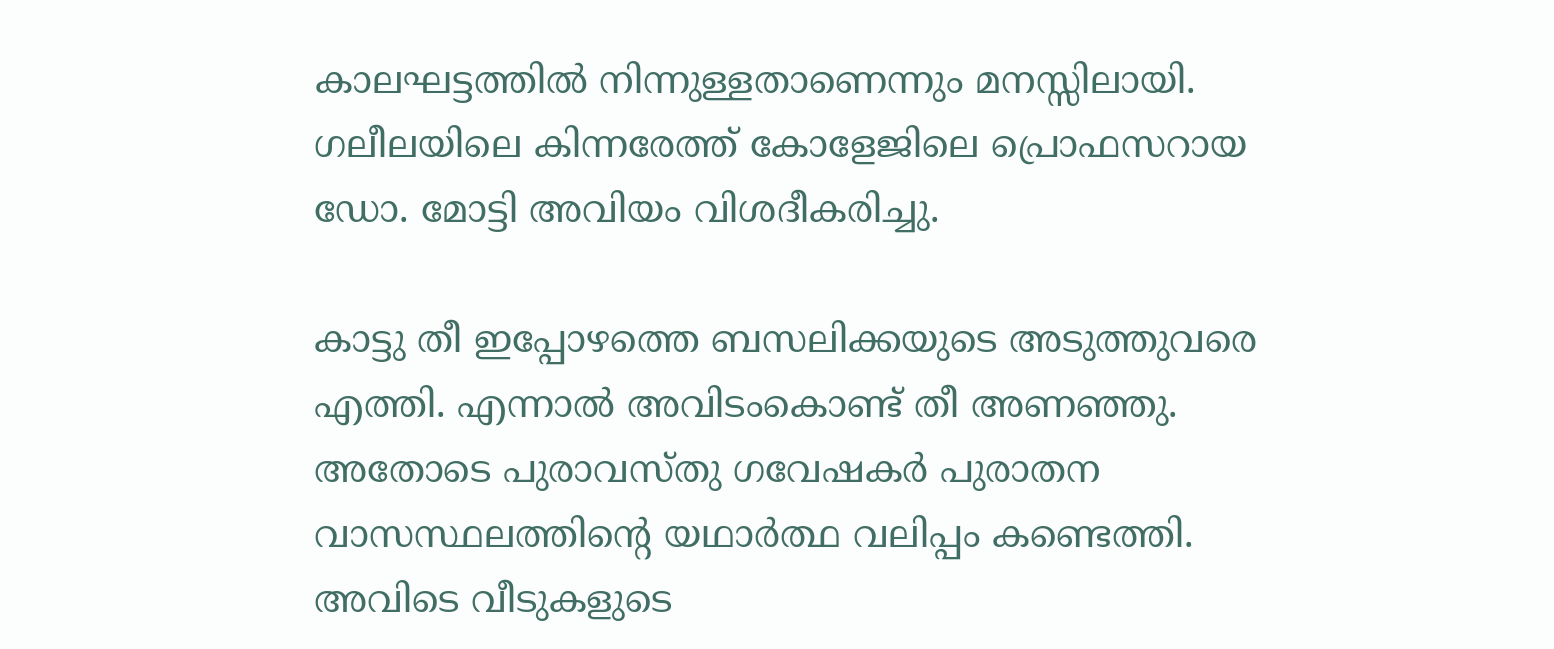കാലഘട്ടത്തില്‍ നിന്നുള്ളതാണെന്നും മനസ്സിലായി. ഗലീലയിലെ കിന്നരേത്ത് കോളേജിലെ പ്രൊഫസറായ ഡോ. മോട്ടി അവിയം വിശദീകരിച്ചു.

കാട്ടു തീ ഇപ്പോഴത്തെ ബസലിക്കയുടെ അടുത്തുവരെ എത്തി. എന്നാല്‍ അവിടംകൊണ്ട് തീ അണഞ്ഞു. അതോടെ പുരാവസ്തു ഗവേഷകര്‍ പുരാതന വാസസ്ഥലത്തിന്റെ യഥാര്‍ത്ഥ വലിപ്പം കണ്ടെത്തി. അവിടെ വീടുകളുടെ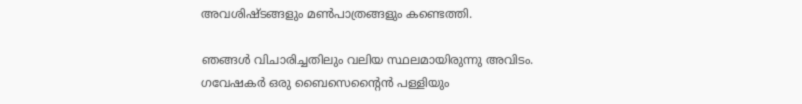അവശിഷ്ടങ്ങളും മണ്‍പാത്രങ്ങളും കണ്ടെത്തി.

ഞങ്ങള്‍ വിചാരിച്ചതിലും വലിയ സ്ഥലമായിരുന്നു അവിടം. ഗവേഷകര്‍ ഒരു ബൈസെന്റൈന്‍ പള്ളിയും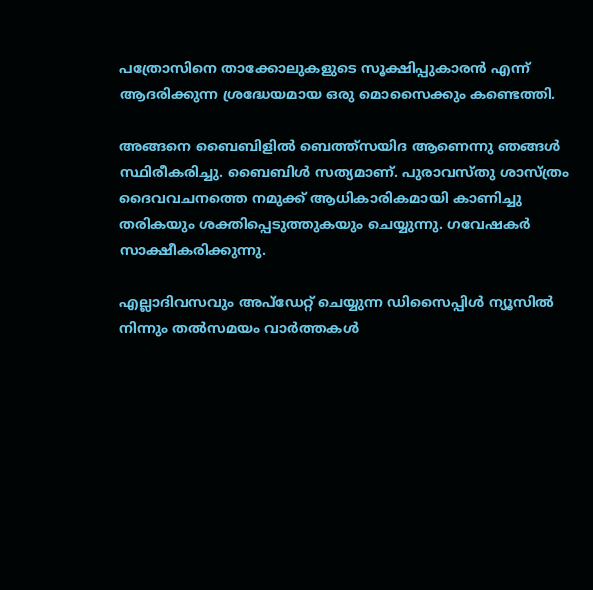പത്രോസിനെ താക്കോലുകളുടെ സൂക്ഷിപ്പുകാരന്‍ എന്ന് ആദരിക്കുന്ന ശ്രദ്ധേയമായ ഒരു മൊസൈക്കും കണ്ടെത്തി.

അങ്ങനെ ബൈബിളില്‍ ബെത്ത്സയിദ ആണെന്നു ഞങ്ങള്‍ സ്ഥിരീകരിച്ചു. ബൈബിള്‍ സത്യമാണ്. പുരാവസ്തു ശാസ്ത്രം ദൈവവചനത്തെ നമുക്ക് ആധികാരികമായി കാണിച്ചു തരികയും ശക്തിപ്പെടുത്തുകയും ചെയ്യുന്നു. ഗവേഷകര്‍ സാക്ഷീകരിക്കുന്നു.

എല്ലാദിവസവും അപ്ഡേറ്റ് ചെയ്യുന്ന ഡിസൈപ്പിൾ ന്യൂസിൽ നിന്നും തൽസമയം വാർത്തകൾ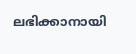ലഭിക്കാനായി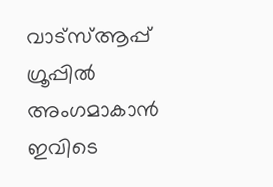വാട്സ്ആപ്പ് ഗ്രൂപ്പിൽ അംഗമാകാൻ ഇവിടെ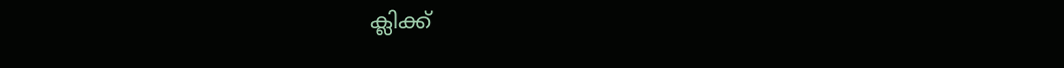ക്ലിക്ക്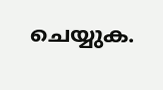ചെയ്യുക.